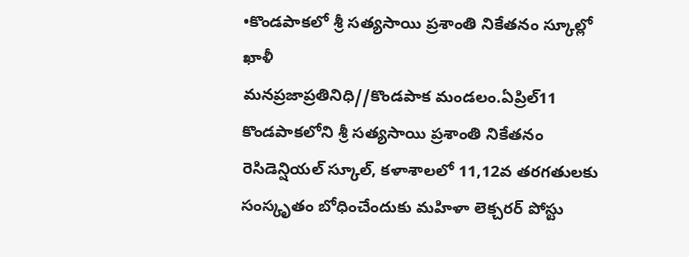•కొండపాకలో శ్రీ సత్యసాయి ప్రశాంతి నికేతనం స్కూల్లో ఖాళీ
మనప్రజాప్రతినిధి//కొండపాక మండలం.ఏప్రిల్11
కొండపాకలోని శ్రీ సత్యసాయి ప్రశాంతి నికేతనం రెసిడెన్షియల్ స్కూల్, కళాశాలలో 11,12వ తరగతులకు సంస్కృతం బోధించేందుకు మహిళా లెక్చరర్ పోస్టు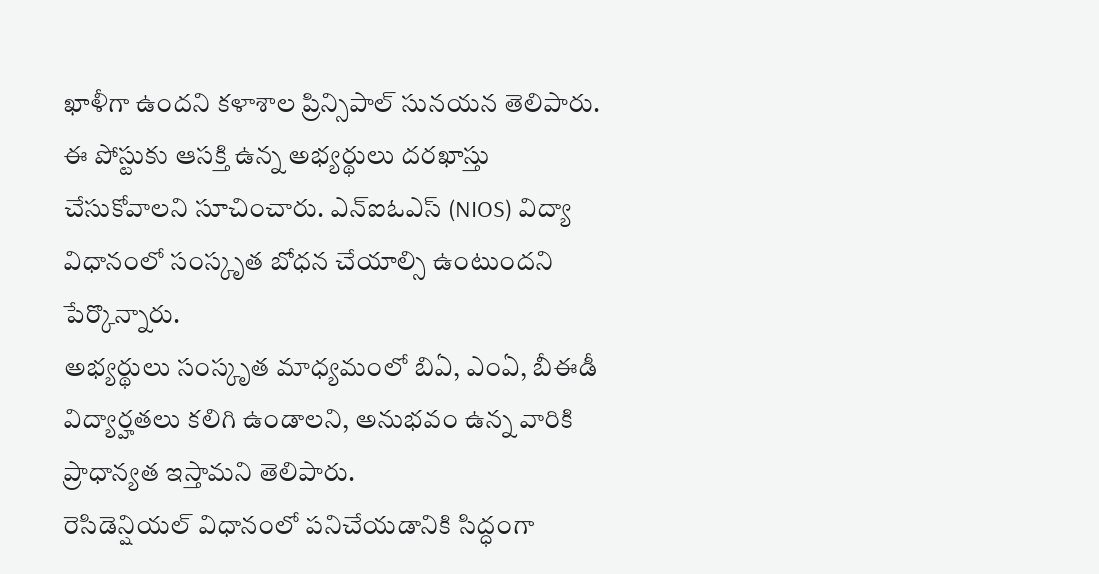ఖాళీగా ఉందని కళాశాల ప్రిన్సిపాల్ సునయన తెలిపారు.
ఈ పోస్టుకు ఆసక్తి ఉన్న అభ్యర్థులు దరఖాస్తు చేసుకోవాలని సూచించారు. ఎన్ఐఓఎస్ (NIOS) విద్యా విధానంలో సంస్కృత బోధన చేయాల్సి ఉంటుందని పేర్కొన్నారు.
అభ్యర్థులు సంస్కృత మాధ్యమంలో బిఏ, ఎంఏ, బీఈడీ విద్యార్హతలు కలిగి ఉండాలని, అనుభవం ఉన్న వారికి ప్రాధాన్యత ఇస్తామని తెలిపారు.
రెసిడెన్షియల్ విధానంలో పనిచేయడానికి సిద్ధంగా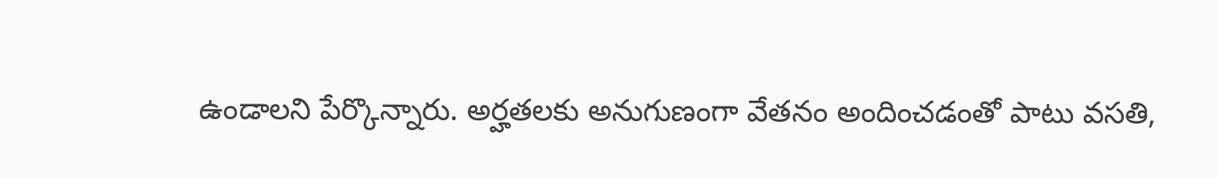ఉండాలని పేర్కొన్నారు. అర్హతలకు అనుగుణంగా వేతనం అందించడంతో పాటు వసతి,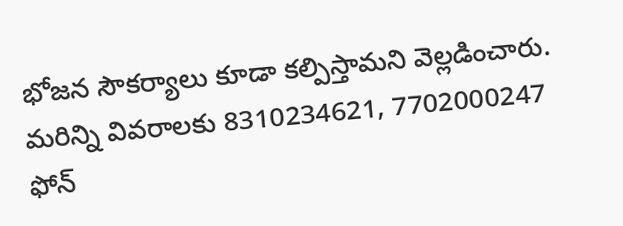భోజన సౌకర్యాలు కూడా కల్పిస్తామని వెల్లడించారు.
మరిన్ని వివరాలకు 8310234621, 7702000247 ఫోన్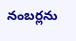నంబర్లను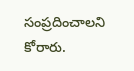సంప్రదించాలని కోరారు.